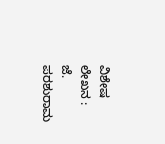ವಿಶೇಷ ಲೇಖನ :
ಜೆ. ಪರಶುರಾಮ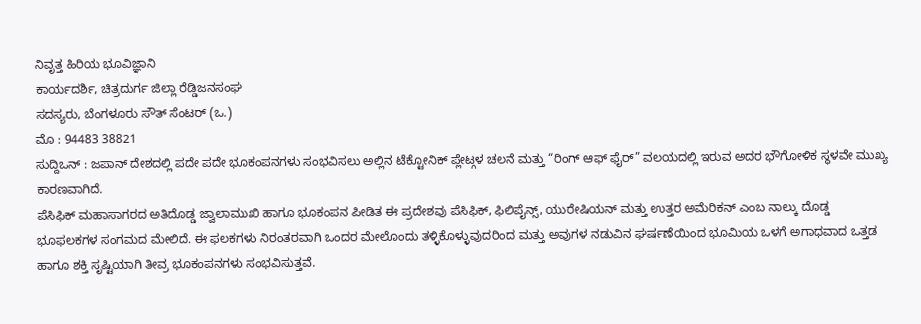ನಿವೃತ್ತ ಹಿರಿಯ ಭೂವಿಜ್ಞಾನಿ
ಕಾರ್ಯದರ್ಶಿ, ಚಿತ್ರದುರ್ಗ ಜಿಲ್ಲಾ ರೆಡ್ಡಿಜನಸಂಘ
ಸದಸ್ಯರು, ಬೆಂಗಳೂರು ಸೌತ್ ಸೆಂಟರ್ (ಒ.)
ಮೊ : 94483 38821
ಸುದ್ದಿಒನ್ : ಜಪಾನ್ ದೇಶದಲ್ಲಿ ಪದೇ ಪದೇ ಭೂಕಂಪನಗಳು ಸಂಭವಿಸಲು ಅಲ್ಲಿನ ಟೆಕ್ಟೋನಿಕ್ ಪ್ಲೇಟ್ಗಳ ಚಲನೆ ಮತ್ತು “ರಿಂಗ್ ಆಫ್ ಫೈರ್” ವಲಯದಲ್ಲಿ ಇರುವ ಅದರ ಭೌಗೋಳಿಕ ಸ್ಥಳವೇ ಮುಖ್ಯ ಕಾರಣವಾಗಿದೆ.
ಪೆಸಿಫಿಕ್ ಮಹಾಸಾಗರದ ಅತಿದೊಡ್ಡ ಜ್ವಾಲಾಮುಖಿ ಹಾಗೂ ಭೂಕಂಪನ ಪೀಡಿತ ಈ ಪ್ರದೇಶವು ಪೆಸಿಫಿಕ್, ಫಿಲಿಪೈನ್ಸ್, ಯುರೇಷಿಯನ್ ಮತ್ತು ಉತ್ತರ ಅಮೆರಿಕನ್ ಎಂಬ ನಾಲ್ಕು ದೊಡ್ಡ ಭೂಫಲಕಗಳ ಸಂಗಮದ ಮೇಲಿದೆ. ಈ ಫಲಕಗಳು ನಿರಂತರವಾಗಿ ಒಂದರ ಮೇಲೊಂದು ತಳ್ಳಿಕೊಳ್ಳುವುದರಿಂದ ಮತ್ತು ಅವುಗಳ ನಡುವಿನ ಘರ್ಷಣೆಯಿಂದ ಭೂಮಿಯ ಒಳಗೆ ಅಗಾಧವಾದ ಒತ್ತಡ ಹಾಗೂ ಶಕ್ತಿ ಸೃಷ್ಟಿಯಾಗಿ ತೀವ್ರ ಭೂಕಂಪನಗಳು ಸಂಭವಿಸುತ್ತವೆ.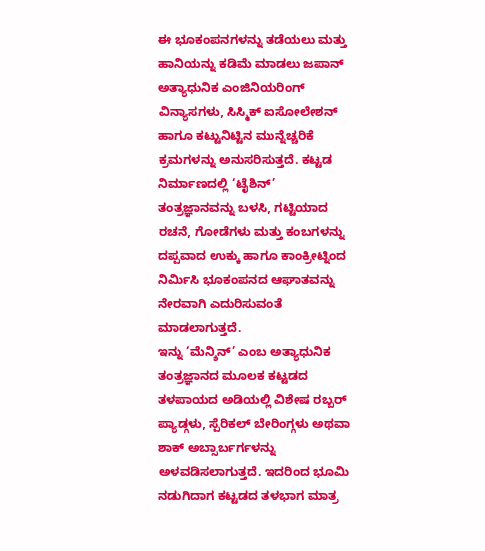ಈ ಭೂಕಂಪನಗಳನ್ನು ತಡೆಯಲು ಮತ್ತು ಹಾನಿಯನ್ನು ಕಡಿಮೆ ಮಾಡಲು ಜಪಾನ್ ಅತ್ಯಾಧುನಿಕ ಎಂಜಿನಿಯರಿಂಗ್ ವಿನ್ಯಾಸಗಳು, ಸಿಸ್ಮಿಕ್ ಐಸೋಲೇಶನ್ ಹಾಗೂ ಕಟ್ಟುನಿಟ್ಟಿನ ಮುನ್ನೆಚ್ಚರಿಕೆ ಕ್ರಮಗಳನ್ನು ಅನುಸರಿಸುತ್ತದೆ. ಕಟ್ಟಡ ನಿರ್ಮಾಣದಲ್ಲಿ ‘ಟೈಶಿನ್’ ತಂತ್ರಜ್ಞಾನವನ್ನು ಬಳಸಿ, ಗಟ್ಟಿಯಾದ ರಚನೆ, ಗೋಡೆಗಳು ಮತ್ತು ಕಂಬಗಳನ್ನು ದಪ್ಪವಾದ ಉಕ್ಕು ಹಾಗೂ ಕಾಂಕ್ರೀಟ್ನಿಂದ ನಿರ್ಮಿಸಿ ಭೂಕಂಪನದ ಆಘಾತವನ್ನು ನೇರವಾಗಿ ಎದುರಿಸುವಂತೆ ಮಾಡಲಾಗುತ್ತದೆ.
ಇನ್ನು ‘ಮೆನ್ಶಿನ್’ ಎಂಬ ಅತ್ಯಾಧುನಿಕ ತಂತ್ರಜ್ಞಾನದ ಮೂಲಕ ಕಟ್ಟಡದ ತಳಪಾಯದ ಅಡಿಯಲ್ಲಿ ವಿಶೇಷ ರಬ್ಬರ್ ಪ್ಯಾಡ್ಗಳು, ಸ್ಪೆರಿಕಲ್ ಬೇರಿಂಗ್ಗಳು ಅಥವಾ ಶಾಕ್ ಅಬ್ಸಾರ್ಬರ್ಗಳನ್ನು ಅಳವಡಿಸಲಾಗುತ್ತದೆ. ಇದರಿಂದ ಭೂಮಿ ನಡುಗಿದಾಗ ಕಟ್ಟಡದ ತಳಭಾಗ ಮಾತ್ರ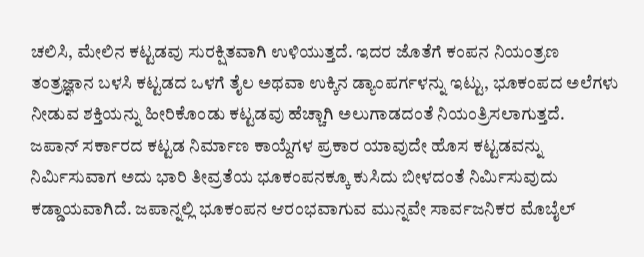ಚಲಿಸಿ, ಮೇಲಿನ ಕಟ್ಟಡವು ಸುರಕ್ಷಿತವಾಗಿ ಉಳಿಯುತ್ತದೆ. ಇದರ ಜೊತೆಗೆ ಕಂಪನ ನಿಯಂತ್ರಣ ತಂತ್ರಜ್ಞಾನ ಬಳಸಿ ಕಟ್ಟಡದ ಒಳಗೆ ತೈಲ ಅಥವಾ ಉಕ್ಕಿನ ಡ್ಯಾಂಪರ್ಗಳನ್ನು ಇಟ್ಟು, ಭೂಕಂಪದ ಅಲೆಗಳು ನೀಡುವ ಶಕ್ತಿಯನ್ನು ಹೀರಿಕೊಂಡು ಕಟ್ಟಡವು ಹೆಚ್ಚಾಗಿ ಅಲುಗಾಡದಂತೆ ನಿಯಂತ್ರಿಸಲಾಗುತ್ತದೆ.
ಜಪಾನ್ ಸರ್ಕಾರದ ಕಟ್ಟಡ ನಿರ್ಮಾಣ ಕಾಯ್ದೆಗಳ ಪ್ರಕಾರ ಯಾವುದೇ ಹೊಸ ಕಟ್ಟಡವನ್ನು ನಿರ್ಮಿಸುವಾಗ ಅದು ಭಾರಿ ತೀವ್ರತೆಯ ಭೂಕಂಪನಕ್ಕೂ ಕುಸಿದು ಬೀಳದಂತೆ ನಿರ್ಮಿಸುವುದು ಕಡ್ಡಾಯವಾಗಿದೆ. ಜಪಾನ್ನಲ್ಲಿ ಭೂಕಂಪನ ಆರಂಭವಾಗುವ ಮುನ್ನವೇ ಸಾರ್ವಜನಿಕರ ಮೊಬೈಲ್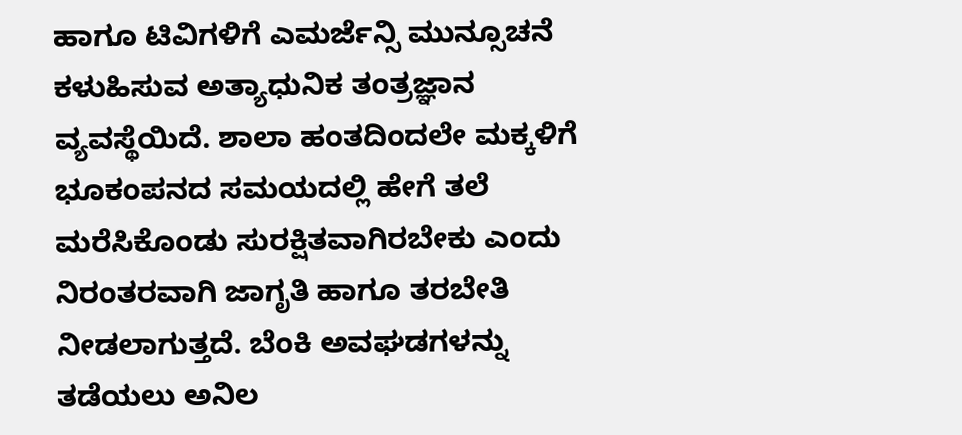ಹಾಗೂ ಟಿವಿಗಳಿಗೆ ಎಮರ್ಜೆನ್ಸಿ ಮುನ್ಸೂಚನೆ ಕಳುಹಿಸುವ ಅತ್ಯಾಧುನಿಕ ತಂತ್ರಜ್ಞಾನ ವ್ಯವಸ್ಥೆಯಿದೆ. ಶಾಲಾ ಹಂತದಿಂದಲೇ ಮಕ್ಕಳಿಗೆ ಭೂಕಂಪನದ ಸಮಯದಲ್ಲಿ ಹೇಗೆ ತಲೆ ಮರೆಸಿಕೊಂಡು ಸುರಕ್ಷಿತವಾಗಿರಬೇಕು ಎಂದು ನಿರಂತರವಾಗಿ ಜಾಗೃತಿ ಹಾಗೂ ತರಬೇತಿ ನೀಡಲಾಗುತ್ತದೆ. ಬೆಂಕಿ ಅವಘಡಗಳನ್ನು ತಡೆಯಲು ಅನಿಲ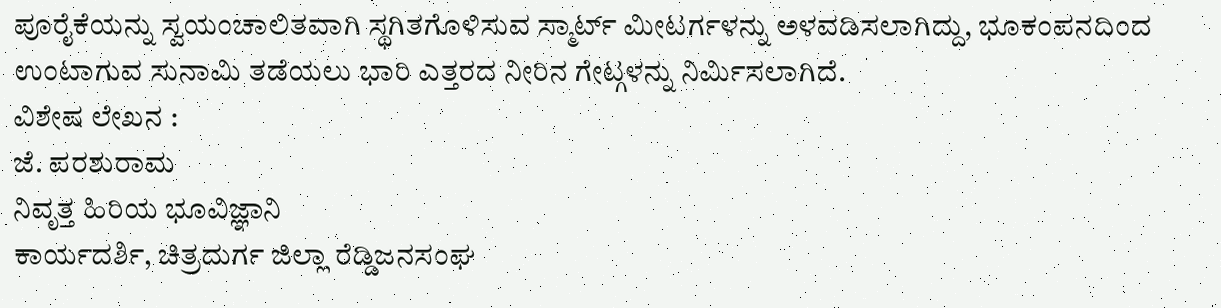ಪೂರೈಕೆಯನ್ನು ಸ್ವಯಂಚಾಲಿತವಾಗಿ ಸ್ಥಗಿತಗೊಳಿಸುವ ಸ್ಮಾರ್ಟ್ ಮೀಟರ್ಗಳನ್ನು ಅಳವಡಿಸಲಾಗಿದ್ದು, ಭೂಕಂಪನದಿಂದ ಉಂಟಾಗುವ ಸುನಾಮಿ ತಡೆಯಲು ಭಾರಿ ಎತ್ತರದ ನೀರಿನ ಗೇಟ್ಗಳನ್ನು ನಿರ್ಮಿಸಲಾಗಿದೆ.
ವಿಶೇಷ ಲೇಖನ :
ಜೆ. ಪರಶುರಾಮ
ನಿವೃತ್ತ ಹಿರಿಯ ಭೂವಿಜ್ಞಾನಿ
ಕಾರ್ಯದರ್ಶಿ, ಚಿತ್ರದುರ್ಗ ಜಿಲ್ಲಾ ರೆಡ್ಡಿಜನಸಂಘ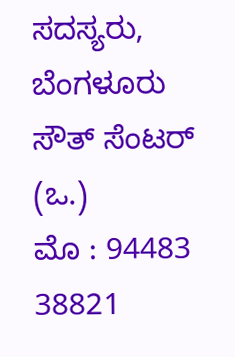ಸದಸ್ಯರು, ಬೆಂಗಳೂರು ಸೌತ್ ಸೆಂಟರ್ (ಒ.)
ಮೊ : 94483 38821